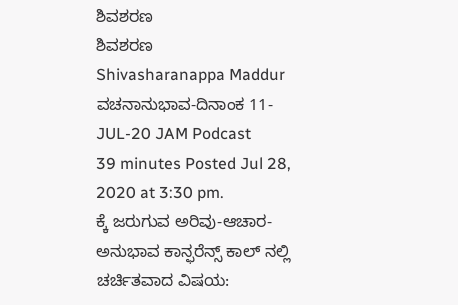ಶಿವಶರಣ
ಶಿವಶರಣ
Shivasharanappa Maddur
ವಚನಾನುಭಾವ-ದಿನಾಂಕ 11-JUL-20 JAM Podcast
39 minutes Posted Jul 28, 2020 at 3:30 pm.
ಕ್ಕೆ ಜರುಗುವ ಅರಿವು-ಆಚಾರ-ಅನುಭಾವ ಕಾನ್ಫರೆನ್ಸ್ ಕಾಲ್ ನಲ್ಲಿ ಚರ್ಚಿತವಾದ ವಿಷಯ: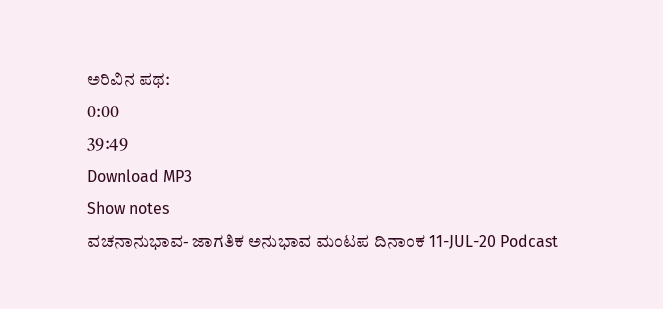ಅರಿವಿನ ಪಥ:
0:00
39:49
Download MP3
Show notes
ವಚನಾನುಭಾವ- ಜಾಗತಿಕ ಅನುಭಾವ ಮಂಟಪ ದಿನಾಂಕ 11-JUL-20 Podcast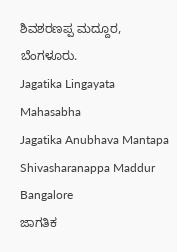ಶಿವಶರಣಪ್ಪ ಮದ್ದೂರ, ಬೆಂಗಳೂರು.
Jagatika Lingayata Mahasabha
Jagatika Anubhava Mantapa
Shivasharanappa Maddur
Bangalore
ಜಾಗತಿಕ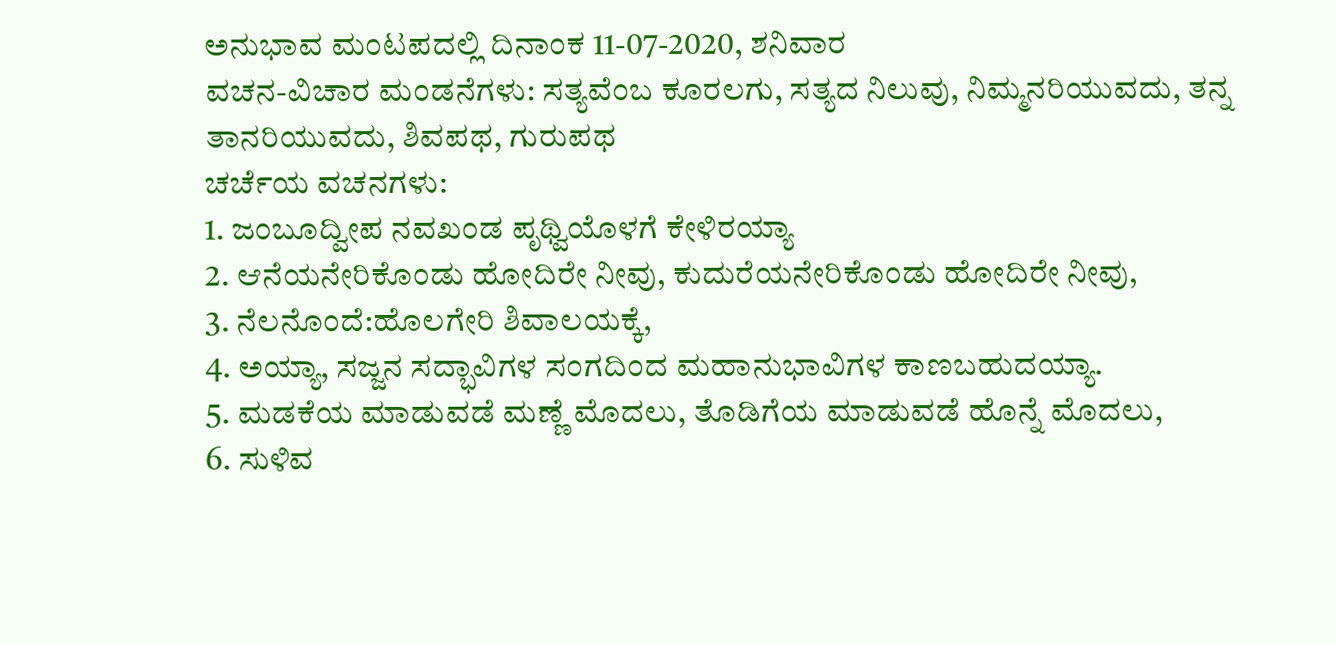ಅನುಭಾವ ಮಂಟಪದಲ್ಲಿ ದಿನಾಂಕ 11-07-2020, ಶನಿವಾರ
ವಚನ-ವಿಚಾರ ಮಂಡನೆಗಳು: ಸತ್ಯವೆಂಬ ಕೂರಲಗು, ಸತ್ಯದ ನಿಲುವು, ನಿಮ್ಮನರಿಯುವದು, ತನ್ನ ತಾನರಿಯುವದು, ಶಿವಪಥ, ಗುರುಪಥ
ಚರ್ಚೆಯ ವಚನಗಳು:
1. ಜಂಬೂದ್ವೀಪ ನವಖಂಡ ಪೃಥ್ವಿಯೊಳಗೆ ಕೇಳಿರಯ್ಯಾ
2. ಆನೆಯನೇರಿಕೊಂಡು ಹೋದಿರೇ ನೀವು, ಕುದುರೆಯನೇರಿಕೊಂಡು ಹೋದಿರೇ ನೀವು,
3. ನೆಲನೊಂದೆ:ಹೊಲಗೇರಿ ಶಿವಾಲಯಕ್ಕೆ,
4. ಅಯ್ಯಾ, ಸಜ್ಜನ ಸದ್ಭಾವಿಗಳ ಸಂಗದಿಂದ ಮಹಾನುಭಾವಿಗಳ ಕಾಣಬಹುದಯ್ಯಾ.
5. ಮಡಕೆಯ ಮಾಡುವಡೆ ಮಣ್ಣೆ ಮೊದಲು, ತೊಡಿಗೆಯ ಮಾಡುವಡೆ ಹೊನ್ನೆ ಮೊದಲು,
6. ಸುಳಿವ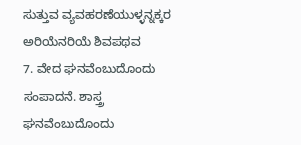ಸುತ್ತುವ ವ್ಯವಹರಣೆಯುಳ್ಳನ್ನಕ್ಕರ ಅರಿಯೆನರಿಯೆ ಶಿವಪಥವ
7. ವೇದ ಘನವೆಂಬುದೊಂದು ಸಂಪಾದನೆ. ಶಾಸ್ತ್ರ ಘನವೆಂಬುದೊಂದು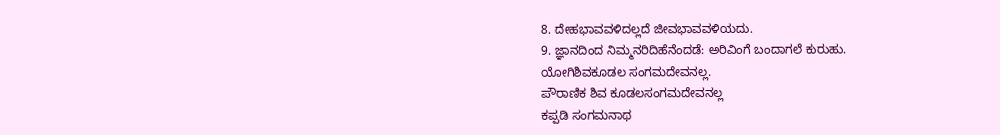8. ದೇಹಭಾವವಳಿದಲ್ಲದೆ ಜೀವಭಾವವಳಿಯದು.
9. ಜ್ಞಾನದಿಂದ ನಿಮ್ಮನರಿದಿಹೆನೆಂದಡೆ: ಅರಿವಿಂಗೆ ಬಂದಾಗಲೆ ಕುರುಹು.
ಯೋಗಿಶಿವಕೂಡಲ ಸಂಗಮದೇವನಲ್ಲ.
ಪೌರಾಣಿಕ ಶಿವ ಕೂಡಲಸಂಗಮದೇವನಲ್ಲ
ಕಪ್ಪಡಿ ಸಂಗಮನಾಥ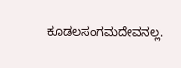ಕೂಡಲಸಂಗಮದೇವನಲ್ಲ.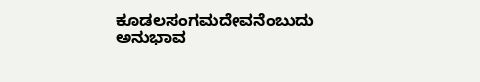ಕೂಡಲಸಂಗಮದೇವನೆಂಬುದು ಅನುಭಾವ